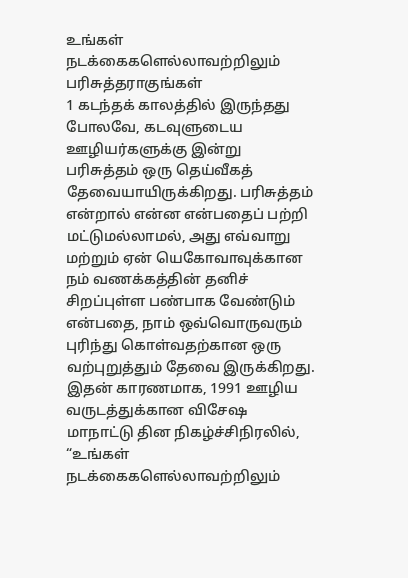உங்கள் நடக்கைகளெல்லாவற்றிலும் பரிசுத்தராகுங்கள்
1 கடந்தக் காலத்தில் இருந்தது போலவே, கடவுளுடைய ஊழியர்களுக்கு இன்று பரிசுத்தம் ஒரு தெய்வீகத் தேவையாயிருக்கிறது. பரிசுத்தம் என்றால் என்ன என்பதைப் பற்றி மட்டுமல்லாமல், அது எவ்வாறு மற்றும் ஏன் யெகோவாவுக்கான நம் வணக்கத்தின் தனிச் சிறப்புள்ள பண்பாக வேண்டும் என்பதை, நாம் ஒவ்வொருவரும் புரிந்து கொள்வதற்கான ஒரு வற்புறுத்தும் தேவை இருக்கிறது. இதன் காரணமாக, 1991 ஊழிய வருடத்துக்கான விசேஷ மாநாட்டு தின நிகழ்ச்சிநிரலில், “உங்கள் நடக்கைகளெல்லாவற்றிலும்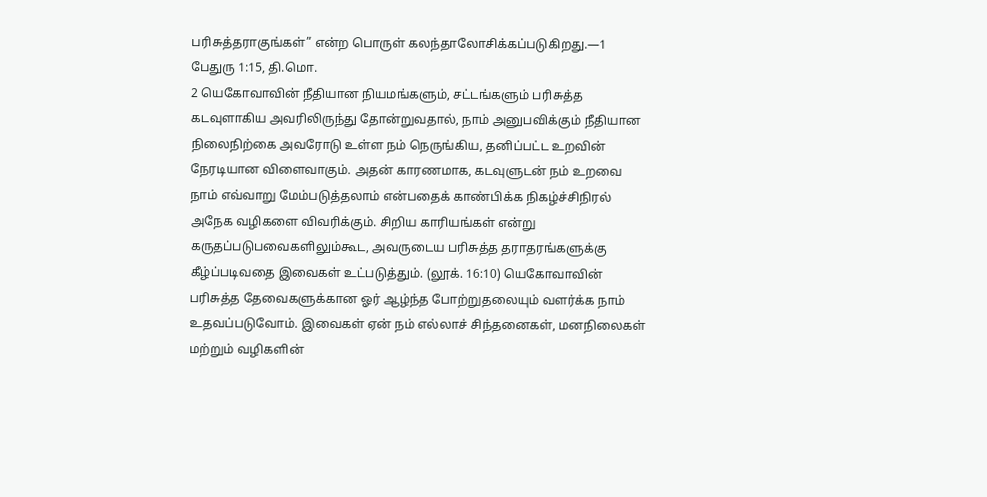பரிசுத்தராகுங்கள்” என்ற பொருள் கலந்தாலோசிக்கப்படுகிறது.—1 பேதுரு 1:15, தி.மொ.
2 யெகோவாவின் நீதியான நியமங்களும், சட்டங்களும் பரிசுத்த கடவுளாகிய அவரிலிருந்து தோன்றுவதால், நாம் அனுபவிக்கும் நீதியான நிலைநிற்கை அவரோடு உள்ள நம் நெருங்கிய, தனிப்பட்ட உறவின் நேரடியான விளைவாகும். அதன் காரணமாக, கடவுளுடன் நம் உறவை நாம் எவ்வாறு மேம்படுத்தலாம் என்பதைக் காண்பிக்க நிகழ்ச்சிநிரல் அநேக வழிகளை விவரிக்கும். சிறிய காரியங்கள் என்று கருதப்படுபவைகளிலும்கூட, அவருடைய பரிசுத்த தராதரங்களுக்கு கீழ்ப்படிவதை இவைகள் உட்படுத்தும். (லூக். 16:10) யெகோவாவின் பரிசுத்த தேவைகளுக்கான ஓர் ஆழ்ந்த போற்றுதலையும் வளர்க்க நாம் உதவப்படுவோம். இவைகள் ஏன் நம் எல்லாச் சிந்தனைகள், மனநிலைகள் மற்றும் வழிகளின்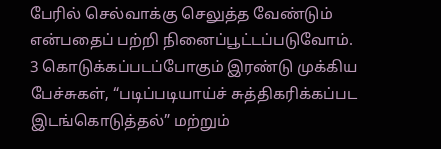பேரில் செல்வாக்கு செலுத்த வேண்டும் என்பதைப் பற்றி நினைப்பூட்டப்படுவோம்.
3 கொடுக்கப்படப்போகும் இரண்டு முக்கிய பேச்சுகள், “படிப்படியாய்ச் சுத்திகரிக்கப்பட இடங்கொடுத்தல்” மற்றும்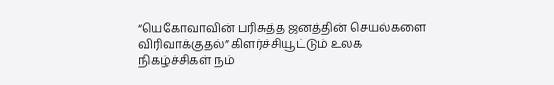“யெகோவாவின் பரிசுத்த ஜனத்தின் செயல்களை விரிவாக்குதல்” கிளர்ச்சியூட்டும் உலக நிகழ்ச்சிகள் நம்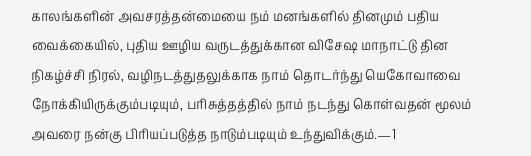காலங்களின் அவசரத்தன்மையை நம் மனங்களில் தினமும் பதிய வைக்கையில், புதிய ஊழிய வருடத்துக்கான விசேஷ மாநாட்டு தின நிகழ்ச்சி நிரல், வழிநடத்துதலுக்காக நாம் தொடர்ந்து யெகோவாவை நோக்கியிருக்கும்படியும், பரிசுத்தத்தில் நாம் நடந்து கொள்வதன் மூலம் அவரை நன்கு பிரியப்படுத்த நாடும்படியும் உந்துவிக்கும்.—1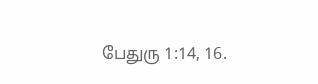பேதுரு 1:14, 16.